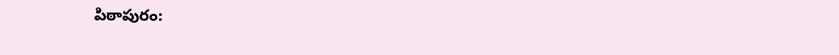పిఠాపురం: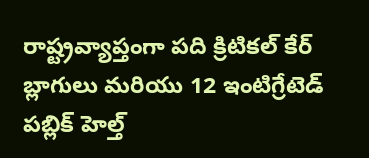రాష్ట్రవ్యాప్తంగా పది క్రిటికల్ కేర్ బ్లాగులు మరియు 12 ఇంటిగ్రేటెడ్ పబ్లిక్ హెల్త్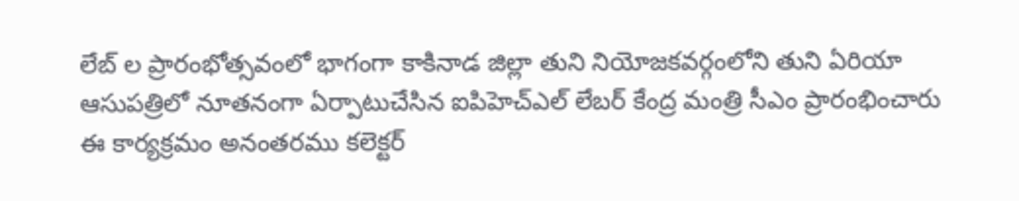లేబ్ ల ప్రారంభోత్సవంలో భాగంగా కాకినాడ జిల్లా తుని నియోజకవర్గంలోని తుని ఏరియా ఆసుపత్రిలో నూతనంగా ఏర్పాటుచేసిన ఐపిహెచ్ఎల్ లేబర్ కేంద్ర మంత్రి సీఎం ప్రారంభించారు ఈ కార్యక్రమం అనంతరము కలెక్టర్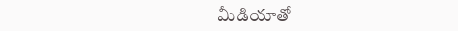మీడియాతో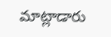మాట్లాడారు